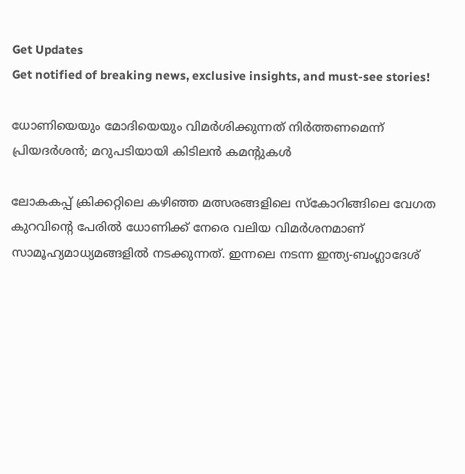Get Updates
Get notified of breaking news, exclusive insights, and must-see stories!

ധോണിയെയും മോദിയെയും വിമര്‍ശിക്കുന്നത് നിര്‍ത്തണമെന്ന് പ്രിയദര്‍ശന്‍; മറുപടിയായി കിടിലന്‍ കമന്‍റുകള്‍

ലോകകപ്പ് ക്രിക്കറ്റിലെ കഴിഞ്ഞ മത്സരങ്ങളിലെ സ്കോറിങ്ങിലെ വേഗത കുറവിന്‍റെ പേരില്‍ ധോണിക്ക് നേരെ വലിയ വിമര്‍ശനമാണ് സാമൂഹ്യമാധ്യമങ്ങളില്‍ നടക്കുന്നത്. ഇന്നലെ നടന്ന ഇന്ത്യ-ബംഗ്ലാദേശ്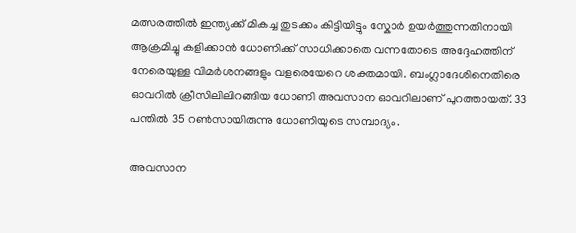മത്സരത്തില്‍ ഇന്ത്യക്ക് മികച്ച തുടക്കം കിട്ടിയിട്ടും സ്കോര്‍ ഉയര്‍ത്തുന്നതിനായി ആക്രമിച്ചു കളിക്കാന്‍ ധോണിക്ക് സാധിക്കാതെ വന്നതോടെ അദ്ദേഹത്തിന് നേരെയുള്ള വിമര്‍ശനങ്ങളും വളരെയേറെ ശക്തമായി. ബംഗ്ലാദേശിനെതിരെ ഓവറില്‍ ക്രീസിലിലിറങ്ങിയ ധോണി അവസാന ഓവറിലാണ് പുറത്തായത്. 33 പന്തില്‍ 35 റണ്‍സായിരുന്നു ധോണിയുടെ സമ്പാദ്യം.

അവസാന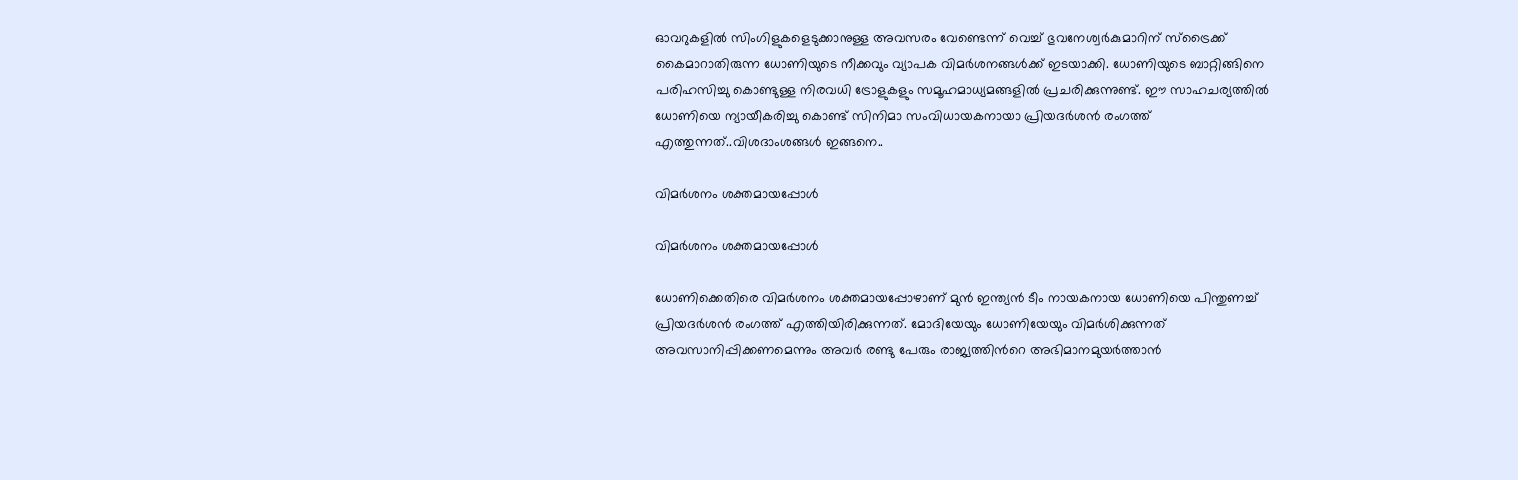ഓവറുകളില്‍ സിംഗിളുകളെടുക്കാനുള്ള അവസരം വേണ്ടെന്ന് വെച്ച് ഭുവനേശ്വര്‍കുമാറിന് സ്ട്രൈക്ക് കൈമാറാതിരുന്ന ധോണിയുടെ നീക്കവും വ്യാപക വിമര്‍ശനങ്ങള്‍ക്ക് ഇടയാക്കി. ധോണിയുടെ ബാറ്റിങ്ങിനെ പരിഹസിച്ചു കൊണ്ടുള്ള നിരവധി ട്രോളുകളും സമൂഹമാധ്യമങ്ങളില്‍ പ്രചരിക്കുന്നുണ്ട്. ഈ സാഹചര്യത്തില്‍ ധോണിയെ ന്യായീകരിച്ചു കൊണ്ട് സിനിമാ സംവിധായകനായാ പ്രിയദര്‍ശന്‍ രംഗത്ത് എത്തുന്നത്..വിശദാംശങ്ങള്‍ ഇങ്ങനെ..

വിമര്‍ശനം ശക്തമായപ്പോള്‍

വിമര്‍ശനം ശക്തമായപ്പോള്‍

ധോണിക്കെതിരെ വിമര്‍ശനം ശക്തമായപ്പോഴാണ് മുന്‍ ഇന്ത്യന്‍ ടീം നായകനായ ധോണിയെ പിന്തുണച്ച് പ്രിയദര്‍ശന്‍ രംഗത്ത് എത്തിയിരിക്കുന്നത്. മോദിയേയും ധോണിയേയും വിമര്‍ശിക്കുന്നത് അവസാനിപ്പിക്കണമെന്നും അവര്‍ രണ്ടു പേരും രാജ്യത്തിന്‍റെ അഭിമാനമുയര്‍ത്താന്‍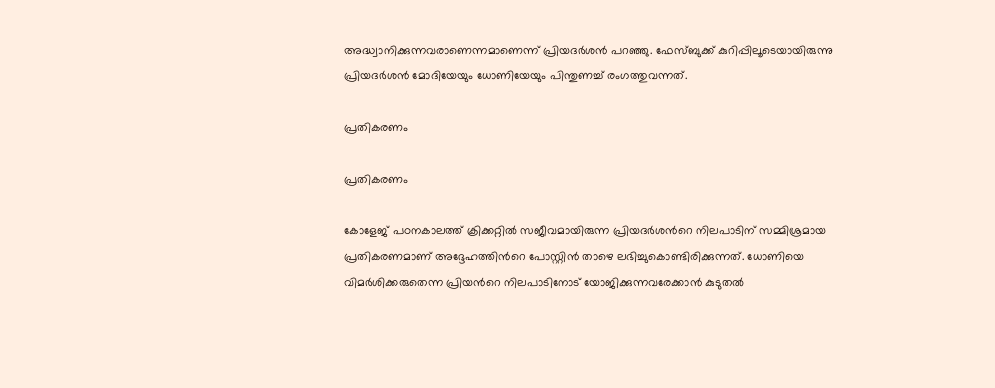അദ്ധ്വാനിക്കുന്നവരാണെന്നമാണെന്ന് പ്രിയദര്‍ശന്‍ പറഞ്ഞു. ഫേസ്ബുക്ക് കുറിപ്പിലൂടെയായിരുന്നു പ്രിയദര്‍ശന്‍ മോദിയേയും ധോണിയേയും പിന്തുണച്ച് രംഗത്തുവന്നത്.

പ്രതികരണം

പ്രതികരണം

കോളേജ് പഠനകാലത്ത് ക്രിക്കറ്റില്‍ സജീവമായിരുന്ന പ്രിയദര്‍ശന്‍റെ നിലപാടിന് സമ്മിശ്രമായ പ്രതികരണമാണ് അദ്ദേഹത്തിന്‍റെ പോസ്റ്റിന്‍ താഴെ ലഭിച്ചുകൊണ്ടിരിക്കുന്നത്. ധോണിയെ വിമര്‍ശിക്കരുതെന്ന പ്രിയന്‍റെ നിലപാടിനോട് യോജിക്കുന്നവരേക്കാന്‍ കുടുതല്‍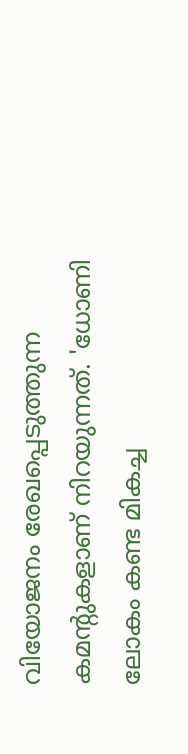വിയോജനം രേഖപ്പെടുത്തുന്ന കമന്‍റുകളാണ് നിറയുന്നത്. 'ധോണി ലോകം കണ്ട മികച്ച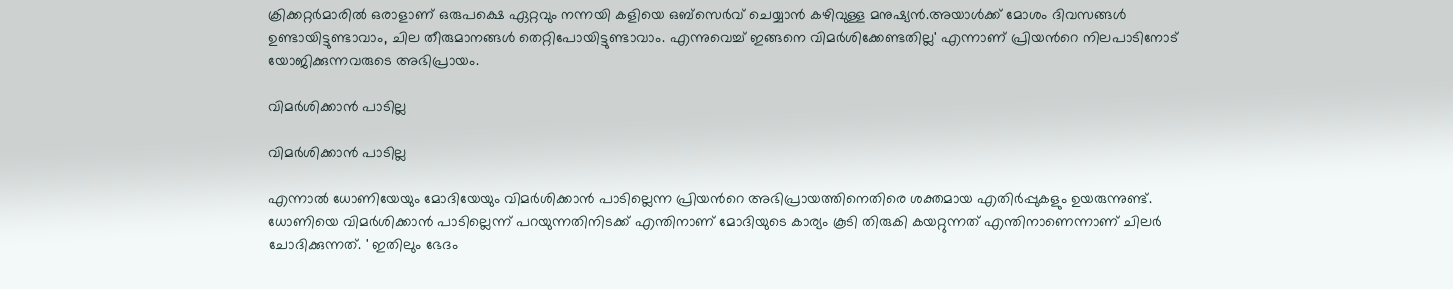ക്രിക്കറ്റർമാരിൽ ഒരാളാണ് ഒരുപക്ഷെ ഏറ്റവും നന്നയി കളിയെ ഒബ്സെർവ് ചെയ്യാൻ കഴിവുള്ള മനുഷ്യൻ.അയാൾക്ക് മോശം ദിവസങ്ങൾ ഉണ്ടായിട്ടുണ്ടാവാം, ചില തീരുമാനങ്ങൾ തെറ്റിപോയിട്ടുണ്ടാവാം. എന്നുവെച്ച് ഇങ്ങനെ വിമര്‍ശിക്കേണ്ടതില്ല' എന്നാണ് പ്രിയന്‍റെ നിലപാടിനോട് യോജിക്കുന്നവരുടെ അഭിപ്രായം.

വിമര്‍ശിക്കാന്‍ പാടില്ല

വിമര്‍ശിക്കാന്‍ പാടില്ല

എന്നാല്‍ ധോണിയേയും മോദിയേയും വിമര്‍ശിക്കാന്‍ പാടില്ലെന്ന പ്രിയന്‍റെ അഭിപ്രായത്തിനെതിരെ ശക്തമായ എതിര്‍പ്പുകളും ഉയരുന്നുണ്ട്. ധോണിയെ വിമര്‍ശിക്കാന്‍ പാടില്ലെന്ന് പറയുന്നതിനിടക്ക് എന്തിനാണ് മോദിയുടെ കാര്യം കൂടി തിരുകി കയറ്റുന്നത് എന്തിനാണെന്നാണ് ചിലര്‍ ചോദിക്കുന്നത്. ' ഇതിലും ഭേദം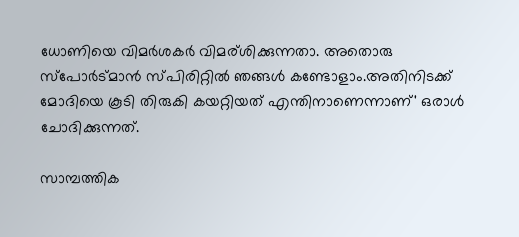ധോണിയെ വിമർശകർ വിമര്ശിക്കുന്നതാ. അതൊരു സ്‌പോർട്മാൻ സ്പിരിറ്റിൽ ഞങ്ങൾ കണ്ടോളാം.അതിനിടക്ക് മോദിയെ കൂടി തിരുകി കയറ്റിയത് എന്തിനാണെന്നാണ്' ഒരാള്‍ ചോദിക്കുന്നത്.

സാമ്പത്തിക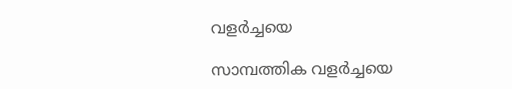വളർച്ചയെ

സാമ്പത്തിക വളർച്ചയെ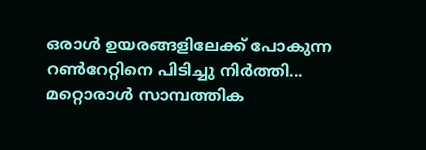ഒരാൾ ഉയരങ്ങളിലേക്ക് പോകുന്ന റൺറേറ്റിനെ പിടിച്ചു നിർത്തി... മറ്റൊരാൾ സാമ്പത്തിക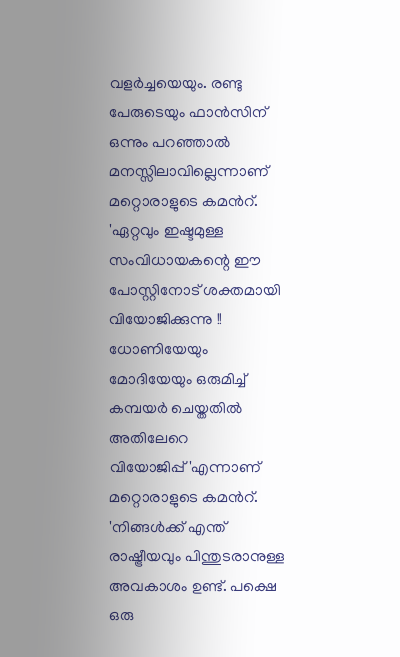വളർച്ചയെയും. രണ്ടു പേരുടെയും ഫാൻസിന് ഒന്നും പറഞ്ഞാല്‍ മനസ്സിലാവില്ലെന്നാണ് മറ്റൊരാളുടെ കമന്‍റ്. 'ഏറ്റവും ഇഷ്ടമുള്ള സംവിധായകന്റെ ഈ പോസ്റ്റിനോട് ശക്തമായി വിയോജിക്കുന്നു !! ധോണിയേയും മോദിയേയും ഒരുമിച്ച് കമ്പയർ ചെയ്തതിൽ അതിലേറെ വിയോജിപ്പ്'എന്നാണ് മറ്റൊരാളുടെ കമന്‍റ്. 'നിങ്ങൾക്ക് എന്ത് രാഷ്ട്രീയവും പിന്തുടരാനുള്ള അവകാശം ഉണ്ട്. പക്ഷെ ഒരു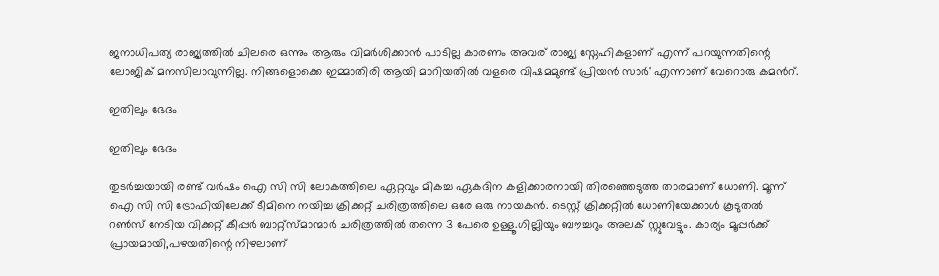ജനാധിപത്യ രാജ്യത്തിൽ ചിലരെ ഒന്നും ആരും വിമർശിക്കാൻ പാടില്ല കാരണം അവര് രാജ്യ സ്നേഹികളാണ് എന്ന് പറയുന്നതിന്റെ ലോജിക് മനസിലാവുന്നില്ല. നിങ്ങളൊക്കെ ഇമ്മാതിരി ആയി മാറിയതിൽ വളരെ വിഷമമുണ്ട് പ്രിയൻ സാർ' എന്നാണ് വേറൊരു കമന്‍റ്.

ഇതിലും ഭേദം

ഇതിലും ഭേദം

തുടർച്ചയായി രണ്ട്‌ വർഷം ഐ സി സി ലോകത്തിലെ ഏറ്റവും മികച്ച ഏകദിന കളിക്കാരനായി തിരഞ്ഞെടുത്ത താരമാണ്‌ ധോണി. മൂന്ന് ഐ സി സി ട്രോഫിയിലേക്ക്‌ ടീമിനെ നയിച്ച ക്രിക്കറ്റ്‌ ചരിത്രത്തിലെ ഒരേ ഒരു നായകൻ. ടെസ്റ്റ്‌ ക്രിക്കറ്റിൽ ധോണിയേക്കാൾ കൂടുതൽ റൺസ്‌ നേടിയ വിക്കറ്റ്‌ കീപ്പർ ബാറ്റ്സ്മാന്മാർ ചരിത്രത്തിൽ തന്നെ 3 പേരെ ഉള്ളൂ.ഗില്ലിയും ബൗച്ചറും അലക്‌ സ്റ്റുവേട്ടും. കാര്യം മൂപ്പർക്ക്‌ പ്രായമായി,പഴയതിന്റെ നിഴലാണ്‌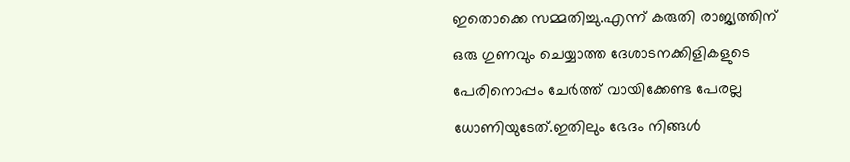ഇതൊക്കെ സമ്മതിച്ചു.എന്ന് കരുതി രാജ്യത്തിന്‌ ഒരു ഗുണവും ചെയ്യാത്ത ദേശാടനക്കിളികളുടെ പേരിനൊപ്പം ചേർത്ത്‌ വായിക്കേണ്ട പേരല്ല ധോണിയുടേത്‌.ഇതിലും ഭേദം നിങ്ങൾ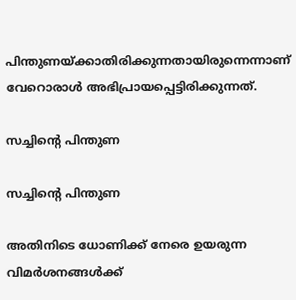പിന്തുണയ്ക്കാതിരിക്കുന്നതായിരുന്നെന്നാണ് വേറൊരാള്‍ അഭിപ്രായപ്പെട്ടിരിക്കുന്നത്.

സച്ചിന്‍റെ പിന്തുണ

സച്ചിന്‍റെ പിന്തുണ

അതിനിടെ ധോണിക്ക് നേരെ ഉയരുന്ന വിമര്‍ശനങ്ങള്‍ക്ക്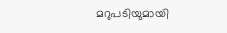മറുപടിയുമായി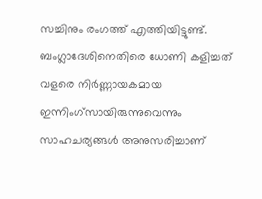സച്ചിനും രംഗത്ത് എത്തിയിട്ടുണ്ട്. ബംഗ്ലാദേശിനെതിരെ ധോണി കളിച്ചത് വളരെ നിര്‍ണ്ണായകമായ ഇന്നിംഗ്സായിരുന്നുവെന്നും സാഹചര്യങ്ങള്‍ അനുസരിച്ചാണ്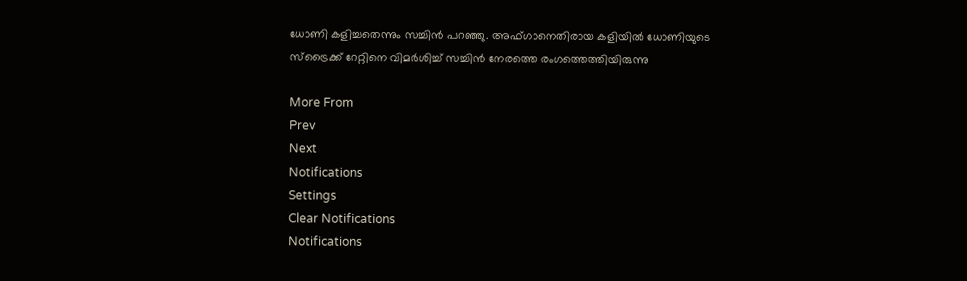ധോണി കളിച്ചതെന്നും സച്ചിന്‍ പറഞ്ഞു. അഫ്ഗാനെതിരായ കളിയില്‍ ധോണിയുടെ സ്ട്രൈക്ക് റേറ്റിനെ വിമര്‍ശിച്ച് സച്ചിന്‍ നേരത്തെ രംഗത്തെത്തിയിരുന്നു

More From
Prev
Next
Notifications
Settings
Clear Notifications
Notifications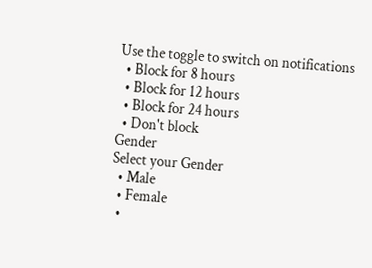Use the toggle to switch on notifications
  • Block for 8 hours
  • Block for 12 hours
  • Block for 24 hours
  • Don't block
Gender
Select your Gender
  • Male
  • Female
  •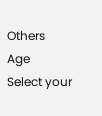Others
Age
Select your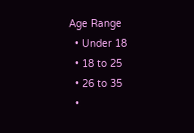Age Range
  • Under 18
  • 18 to 25
  • 26 to 35
  •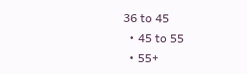36 to 45
  • 45 to 55
  • 55+